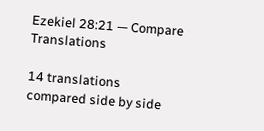Ezekiel 28:21 — Compare Translations

14 translations compared side by side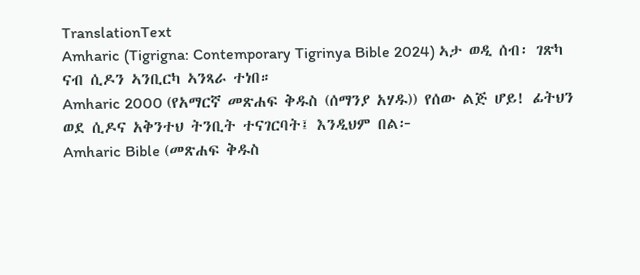TranslationText
Amharic (Tigrigna: Contemporary Tigrinya Bible 2024) ኣታ ወዲ ሰብ፡ ገጽካ ናብ ሲዶን ኣንቢርካ ኣንጻራ ተነበ።
Amharic 2000 (የአማርኛ መጽሐፍ ቅዱስ (ሰማንያ አሃዱ)) የሰው ልጅ ሆይ! ፊትህን ወደ ሲዶና አቅንተህ ትንቢት ተናገርባት፤ እንዲህም በል፦
Amharic Bible (መጽሐፍ ቅዱስ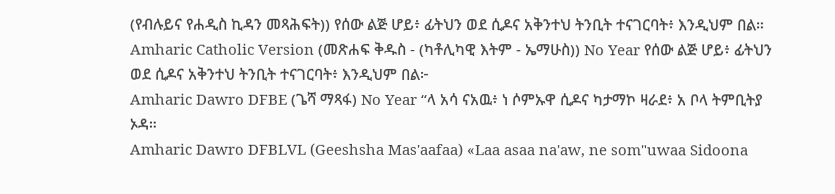(የብሉይና የሐዲስ ኪዳን መጻሕፍት)) የሰው ልጅ ሆይ፥ ፊትህን ወደ ሲዶና አቅንተህ ትንቢት ተናገርባት፥ እንዲህም በል።
Amharic Catholic Version (መጽሐፍ ቅዱስ - (ካቶሊካዊ እትም - ኤማሁስ)) No Year የሰው ልጅ ሆይ፥ ፊትህን ወደ ሲዶና አቅንተህ ትንቢት ተናገርባት፥ እንዲህም በል፦
Amharic Dawro DFBE (ጌሻ ማጻፋ) No Year “ላ አሳ ናአዉ፥ ነ ሶምኡዋ ሲዶና ካታማኮ ዛራደ፥ አ ቦላ ትምቢትያ ኦዳ።
Amharic Dawro DFBLVL (Geeshsha Mas'aafaa) «Laa asaa na'aw, ne som"uwaa Sidoona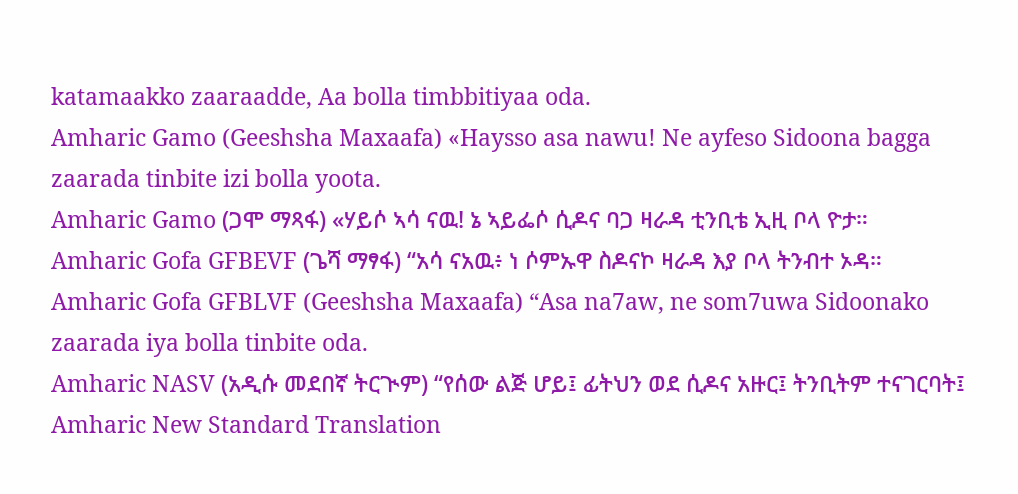katamaakko zaaraadde, Aa bolla timbbitiyaa oda.
Amharic Gamo (Geeshsha Maxaafa) «Haysso asa nawu! Ne ayfeso Sidoona bagga zaarada tinbite izi bolla yoota.
Amharic Gamo (ጋሞ ማጻፋ) «ሃይሶ ኣሳ ናዉ! ኔ ኣይፌሶ ሲዶና ባጋ ዛራዳ ቲንቢቴ ኢዚ ቦላ ዮታ።
Amharic Gofa GFBEVF (ጌሻ ማፃፋ) “አሳ ናአዉ፥ ነ ሶምኡዋ ስዶናኮ ዛራዳ እያ ቦላ ትንብተ ኦዳ።
Amharic Gofa GFBLVF (Geeshsha Maxaafa) “Asa na7aw, ne som7uwa Sidoonako zaarada iya bolla tinbite oda.
Amharic NASV (አዲሱ መደበኛ ትርጒም) “የሰው ልጅ ሆይ፤ ፊትህን ወደ ሲዶና አዙር፤ ትንቢትም ተናገርባት፤
Amharic New Standard Translation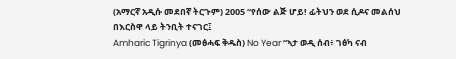(አማርኛ አዲሱ መደበኛ ትርጉም) 2005 “የሰው ልጅ ሆይ! ፊትህን ወደ ሲዶና መልሰህ በእርስዋ ላይ ትንቢት ተናገር፤
Amharic Tigrinya (መፅሓፍ ቅዱስ) No Year “ኣታ ወዲ ሰብ፥ ገፅካ ናብ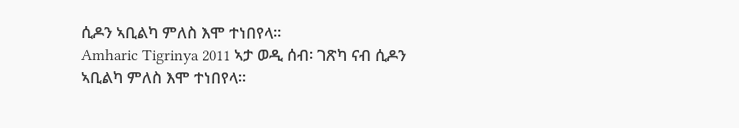ሲዶን ኣቢልካ ምለስ እሞ ተነበየላ።
Amharic Tigrinya 2011 ኣታ ወዲ ሰብ፡ ገጽካ ናብ ሲዶን ኣቢልካ ምለስ እሞ ተነበየላ።